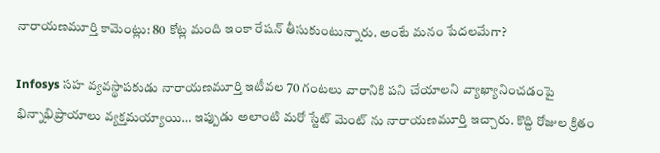నారాయణమూర్తి కామెంట్లు: 80 కోట్ల మంది ఇంకా రేషన్ తీసుకుంటున్నారు. అంటే మనం పేదలమేగా?

Infosys సహ వ్యవస్థాపకుడు నారాయణమూర్తి ఇటీవల 70 గంటలు వారానికి పని చేయాలని వ్యాఖ్యానించడంపై భిన్నాభిప్రాయాలు వ్యక్తమయ్యాయి… ఇప్పుడు అలాంటి మరో స్టేట్ మెంట్ ను నారాయణమూర్తి ఇచ్చారు. కొద్ది రోజుల క్రితం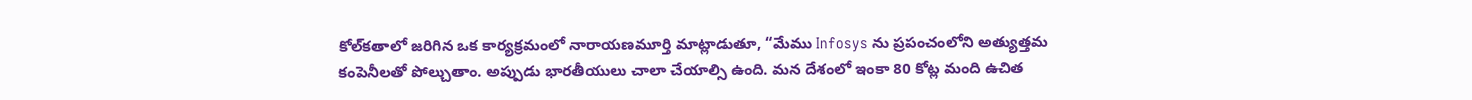కోల్‌కతాలో జరిగిన ఒక కార్యక్రమంలో నారాయణమూర్తి మాట్లాడుతూ, “మేము Infosys ను ప్రపంచంలోని అత్యుత్తమ కంపెనీలతో పోల్చుతాం. అప్పుడు భారతీయులు చాలా చేయాల్సి ఉంది. మన దేశంలో ఇంకా 80 కోట్ల మంది ఉచిత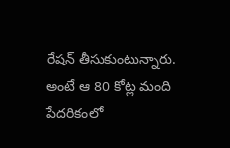రేషన్‌ తీసుకుంటున్నారు. అంటే ఆ 80 కోట్ల మంది పేదరికంలో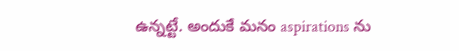ఉన్నట్టే. అందుకే మనం aspirations ను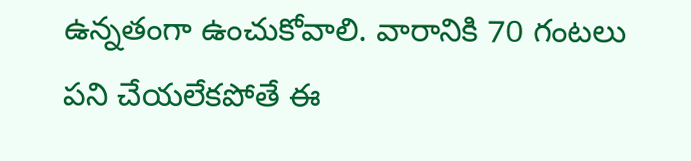ఉన్నతంగా ఉంచుకోవాలి. వారానికి 70 గంటలు పని చేయలేకపోతే ఈ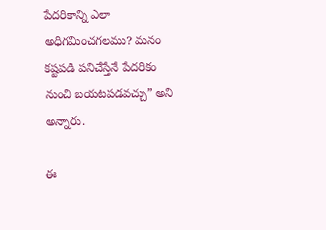పేదరికాన్ని ఎలా అధిగమించగలము? మనం కష్టపడి పనిచేస్తేనే పేదరికం నుంచి బయటపడవచ్చు” అని అన్నారు.

ఈ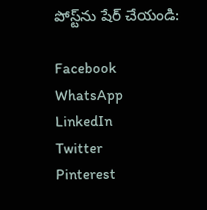పోస్ట్‌ను షేర్ చేయండి:

Facebook
WhatsApp
LinkedIn
Twitter
Pinterest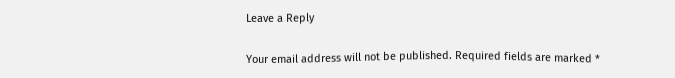Leave a Reply

Your email address will not be published. Required fields are marked *